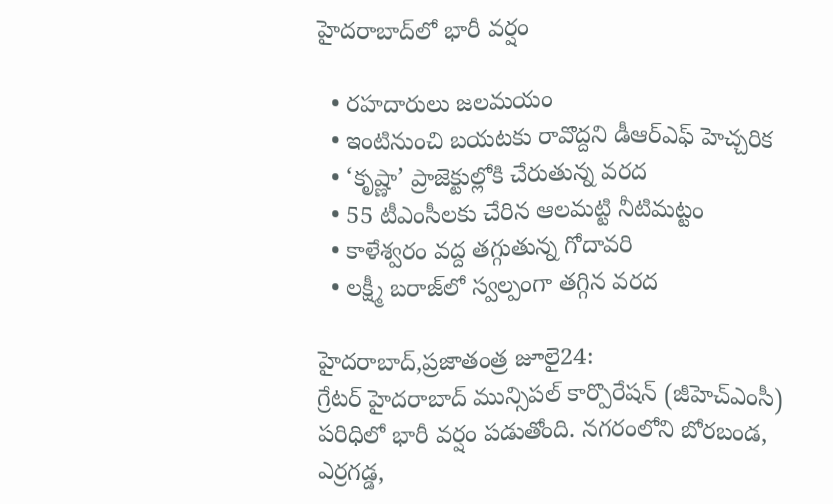హైదరాబాద్‌లో భారీ వర్షం

  • రహదారులు జలమయం
  • ఇంటినుంచి బయటకు రావొద్దని డీఆర్‌ఎఫ్‌ ‌హెచ్చరిక
  • ‘కృష్ణా’ ప్రాజెక్టుల్లోకి చేరుతున్న వరద
  • 55 టీఎంసీలకు చేరిన ఆలమట్టి నీటిమట్టం
  • కాళేశ్వరం వద్ద తగ్గుతున్న గోదావరి
  • లక్ష్మీ బరాజ్‌లో స్వల్పంగా తగ్గిన వరద

హైదరాబాద్‌,ప్రజాతంత్ర జూలై24: గ్రేటర్‌ ‌హైదరాబాద్‌ ‌మున్సిపల్‌ ‌కార్పొరేషన్‌ (జీహెచ్‌ఎం‌సీ) పరిధిలో భారీ వర్షం పడుతోంది. నగరంలోని బోరబండ, ఎర్రగడ్డ,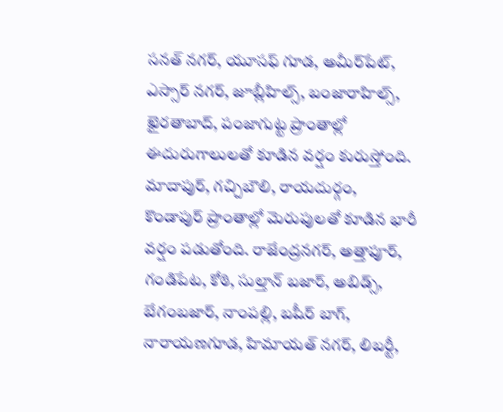సనత్‌ ‌నగర్‌, యూసఫ్‌ ‌గూడ, అమీర్‌పేట్‌, ఎస్సార్‌ ‌నగర్‌, జూబ్లీహిల్స్, బంజారాహిల్స్, ఖైరతాబాద్‌, పంజాగుట్ట ప్రాంతాల్లో ఈదురుగాలులతో కూడిన వర్షం కురుస్తోంది. మాదాపుర్‌, గచ్చిబౌలి, రాయదుర్గం, కొండాపుర్‌ ‌ప్రాంతాల్లో మెరుపులతో కూడిన భారీ వర్షం పడుతోంది. రాజేంద్రనగర్‌, అత్తాపూర్‌, గండిపేట, కోఠి, సుల్తాన్‌ ‌బజార్‌, అబిడ్స్, బేగంబజార్‌, నాంపల్లి, బషీర్‌ ‌బాగ్‌, నారాయణగూడ, హిమాయత్‌ ‌నగర్‌, లిబర్టీ,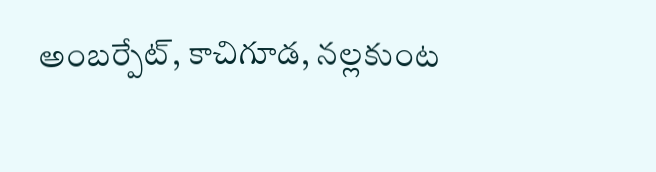అంబర్పేట్‌, కాచిగూడ, నల్లకుంట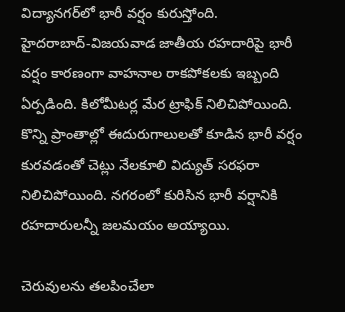విద్యానగర్‌లో భారీ వర్షం కురుస్తోంది. హైదరాబాద్‌-విజయవాడ జాతీయ రహదారిపై భారీ వర్షం కారణంగా వాహనాల రాకపోకలకు ఇబ్బంది ఏర్పడింది. కిలోమీటర్ల మేర ట్రాఫిక్‌ ‌నిలిచిపోయింది. కొన్ని ప్రాంతాల్లో ఈదురుగాలులతో కూడిన భారీ వర్షం కురవడంతో చెట్లు నేలకూలి విద్యుత్‌ ‌సరఫరా నిలిచిపోయింది. నగరంలో కురిసిన భారీ వర్షానికి రహదారులన్నీ జలమయం అయ్యాయి.

చెరువులను తలపించేలా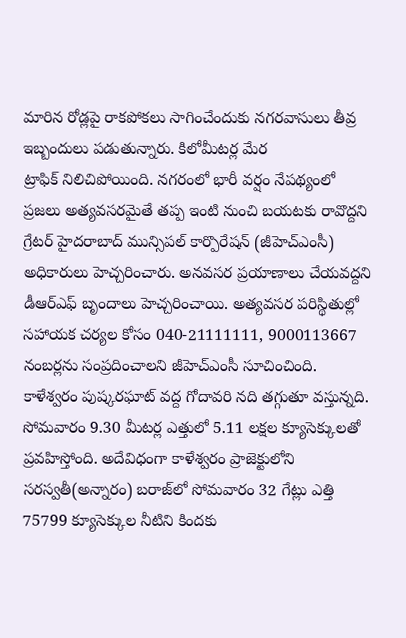మారిన రోడ్లపై రాకపోకలు సాగించేందుకు నగరవాసులు తీవ్ర ఇబ్బందులు పడుతున్నారు. కిలోమీటర్ల మేర ట్రాఫిక్‌ ‌నిలిచిపోయింది. నగరంలో భారీ వర్షం నేపథ్యంలో ప్రజలు అత్యవసరమైతే తప్ప ఇంటి నుంచి బయటకు రావొద్దని గ్రేటర్‌ ‌హైదరాబాద్‌ ‌మున్సిపల్‌ ‌కార్పొరేషన్‌ (జీహెచ్‌ఎం‌సీ) అధికారులు హెచ్చరించారు. అనవసర ప్రయాణాలు చేయవద్దని డీఆర్‌ఎఫ్‌ ‌బృందాలు హెచ్చరించాయి. అత్యవసర పరిస్థితుల్లో సహాయక చర్యల కోసం 040-21111111, 9000113667 నంబర్లను సంప్రదించాలని జీహెచ్‌ఎం‌సీ సూచించింది. కాళేశ్వరం పుష్కరఘాట్‌ ‌వద్ద గోదావరి నది తగ్గుతూ వస్తున్నది. సోమవారం 9.30 మీటర్ల ఎత్తులో 5.11 లక్షల క్యూసెక్కులతో ప్రవహిస్తోంది. అదేవిధంగా కాళేశ్వరం ప్రాజెక్టులోని సరస్వతీ(అన్నారం) బరాజ్‌లో సోమవారం 32 గేట్లు ఎత్తి 75799 క్యూసెక్కుల నీటిని కిందకు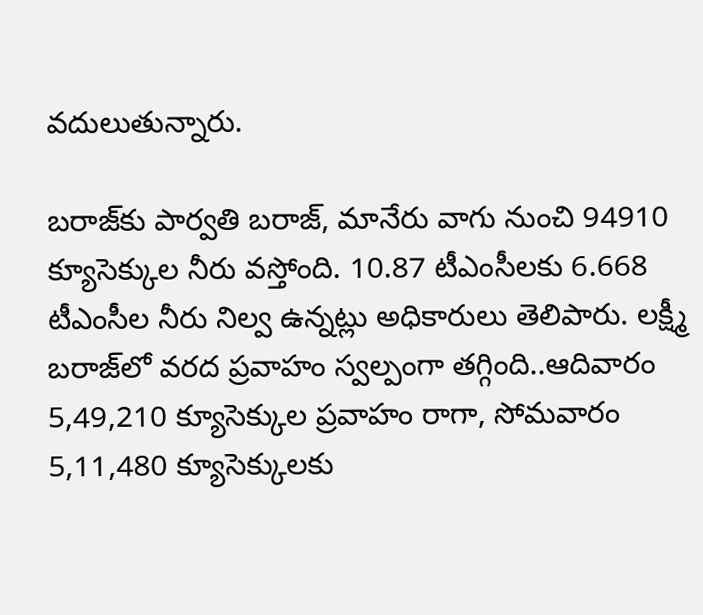వదులుతున్నారు.

బరాజ్‌కు పార్వతి బరాజ్‌, మానేరు వాగు నుంచి 94910 క్యూసెక్కుల నీరు వస్తోంది. 10.87 టీఎంసీలకు 6.668 టీఎంసీల నీరు నిల్వ ఉన్నట్లు అధికారులు తెలిపారు. లక్ష్మీ బరాజ్‌లో వరద ప్రవాహం స్వల్పంగా తగ్గింది..ఆదివారం 5,49,210 క్యూసెక్కుల ప్రవాహం రాగా, సోమవారం 5,11,480 క్యూసెక్కులకు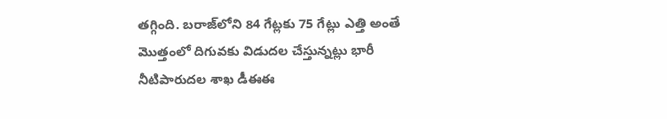తగ్గింది. బరాజ్‌లోని 84 గేట్లకు 75 గేట్లు ఎత్తి అంతే మొత్తంలో దిగువకు విడుదల చేస్తున్నట్లు భారీ నీటిపారుదల శాఖ డీఈఈ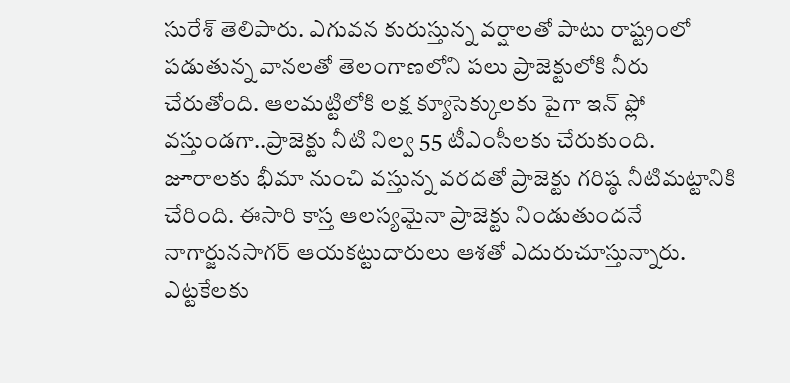సురేశ్‌ ‌తెలిపారు. ఎగువన కురుస్తున్న వర్షాలతో పాటు రాష్ట్రంలో పడుతున్న వానలతో తెలంగాణలోని పలు ప్రాజెక్టులోకి నీరు చేరుతోంది. ఆలమట్టిలోకి లక్ష క్యూసెక్కులకు పైగా ఇన్‌ ‌ఫ్లో వస్తుండగా..ప్రాజెక్టు నీటి నిల్వ 55 టీఎంసీలకు చేరుకుంది. జూరాలకు భీమా నుంచి వస్తున్న వరదతో ప్రాజెక్టు గరిష్ఠ నీటిమట్టానికి చేరింది. ఈసారి కాస్త ఆలస్యమైనా ప్రాజెక్టు నిండుతుందనే నాగార్జునసాగర్‌ ఆయకట్టుదారులు ఆశతో ఎదురుచూస్తున్నారు. ఎట్టకేలకు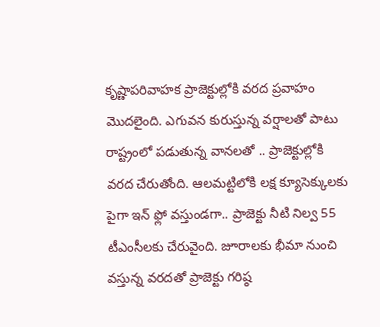కృష్ణాపరివాహక ప్రాజెక్టుల్లోకి వరద ప్రవాహం మొదలైంది. ఎగువన కురుస్తున్న వర్షాలతో పాటు రాష్ట్రంలో పడుతున్న వానలతో .. ప్రాజెక్టుల్లోకి వరద చేరుతోంది. ఆలమట్టిలోకి లక్ష క్యూసెక్కులకు పైగా ఇన్‌ ‌ఫ్లో వస్తుండగా.. ప్రాజెక్టు నీటి నిల్వ 55 టీఎంసీలకు చేరువైంది. జూరాలకు భీమా నుంచి వస్తున్న వరదతో ప్రాజెక్టు గరిష్ఠ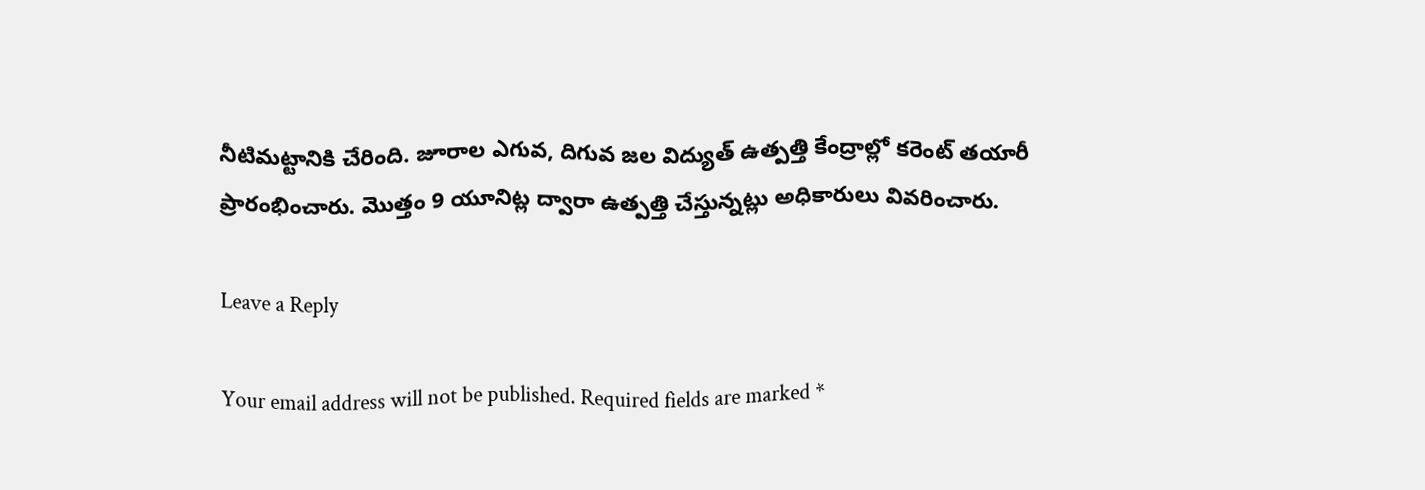నీటిమట్టానికి చేరింది. జూరాల ఎగువ, దిగువ జల విద్యుత్‌ ఉత్పత్తి కేంద్రాల్లో కరెంట్‌ ‌తయారీ ప్రారంభించారు. మొత్తం 9 యూనిట్ల ద్వారా ఉత్పత్తి చేస్తున్నట్లు అధికారులు వివరించారు.

Leave a Reply

Your email address will not be published. Required fields are marked *